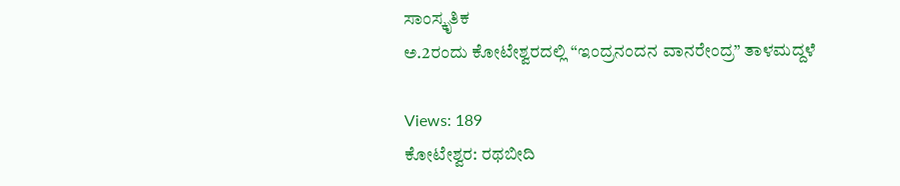ಸಾಂಸ್ಕೃತಿಕ
ಅ.2ರಂದು ಕೋಟೇಶ್ವರದಲ್ಲಿ “ಇಂದ್ರನಂದನ ವಾನರೇಂದ್ರ” ತಾಳಮದ್ದಳೆ

Views: 189
ಕೋಟೇಶ್ವರ: ರಥಬೀದಿ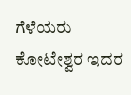ಗೆಳೆಯರು ಕೋಟೇಶ್ವರ ಇದರ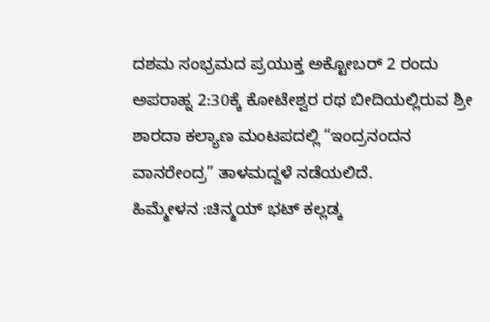ದಶಮ ಸಂಭ್ರಮದ ಪ್ರಯುಕ್ತ ಅಕ್ಟೋಬರ್ 2 ರಂದು ಅಪರಾಹ್ನ 2:30ಕ್ಕೆ ಕೋಟೇಶ್ವರ ರಥ ಬೀದಿಯಲ್ಲಿರುವ ಶ್ರೀ ಶಾರದಾ ಕಲ್ಯಾಣ ಮಂಟಪದಲ್ಲಿ “ಇಂದ್ರನಂದನ ವಾನರೇಂದ್ರ” ತಾಳಮದ್ದಳೆ ನಡೆಯಲಿದೆ.
ಹಿಮ್ಮೇಳನ :ಚಿನ್ಮಯ್ ಭಟ್ ಕಲ್ಲಡ್ಕ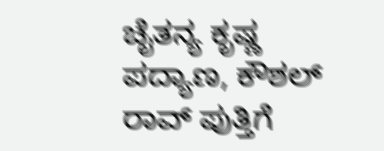ಚೈತನ್ಯ ಕೃಷ್ಣ ಪದ್ಯಾಣ, ಕೌಶಲ್ ರಾವ್ ಪುತ್ತಿಗೆ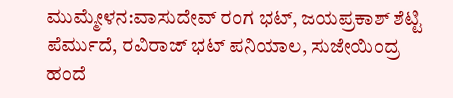ಮುಮ್ಮೇಳನ:ವಾಸುದೇವ್ ರಂಗ ಭಟ್, ಜಯಪ್ರಕಾಶ್ ಶೆಟ್ಟಿ ಪೆರ್ಮುದೆ, ರವಿರಾಜ್ ಭಟ್ ಪನಿಯಾಲ, ಸುಜೇಯಿಂದ್ರ ಹಂದೆ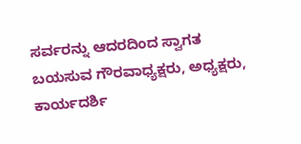ಸರ್ವರನ್ನು ಆದರದಿಂದ ಸ್ವಾಗತ ಬಯಸುವ ಗೌರವಾಧ್ಯಕ್ಷರು, ಅಧ್ಯಕ್ಷರು, ಕಾರ್ಯದರ್ಶಿ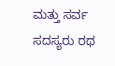ಮತ್ತು ಸರ್ವ ಸದಸ್ಯರು ರಥ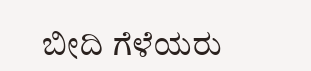ಬೀದಿ ಗೆಳೆಯರು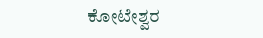ಕೋಟೇಶ್ವರ